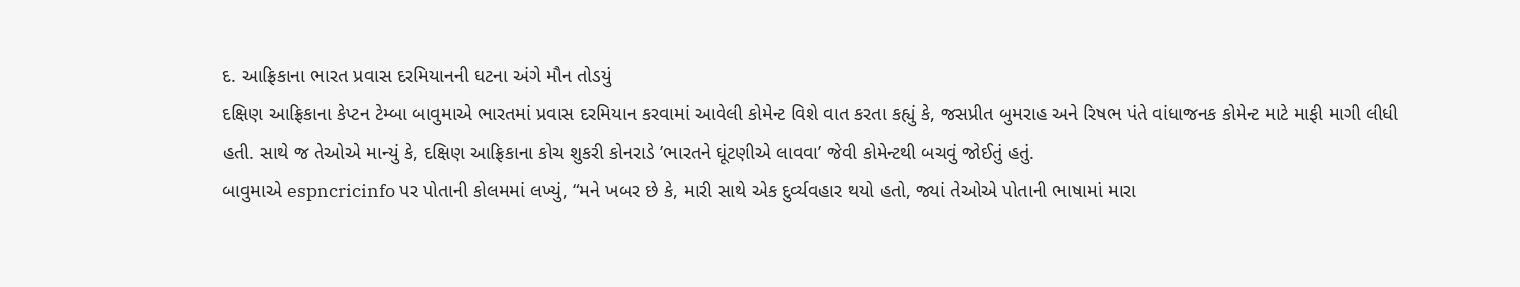દ. આફ્રિકાના ભારત પ્રવાસ દરમિયાનની ઘટના અંગે મૌન તોડયું
દક્ષિણ આફ્રિકાના કેપ્ટન ટેમ્બા બાવુમાએ ભારતમાં પ્રવાસ દરમિયાન કરવામાં આવેલી કોમેન્ટ વિશે વાત કરતા કહ્યું કે, જસપ્રીત બુમરાહ અને રિષભ પંતે વાંધાજનક કોમેન્ટ માટે માફી માગી લીધી હતી. સાથે જ તેઓએ માન્યું કે, દક્ષિણ આફ્રિકાના કોચ શુકરી કોનરાડે ’ભારતને ઘૂંટણીએ લાવવા’ જેવી કોમેન્ટથી બચવું જોઈતું હતું.
બાવુમાએ espncricinfo પર પોતાની કોલમમાં લખ્યું, “મને ખબર છે કે, મારી સાથે એક દુર્વ્યવહાર થયો હતો, જ્યાં તેઓએ પોતાની ભાષામાં મારા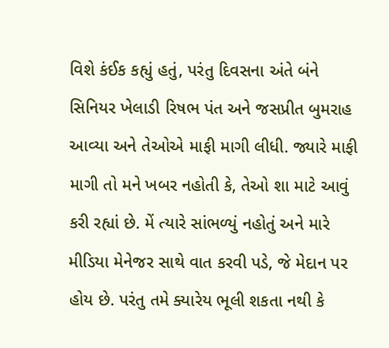વિશે કંઈક કહ્યું હતું, પરંતુ દિવસના અંતે બંને સિનિયર ખેલાડી રિષભ પંત અને જસપ્રીત બુમરાહ આવ્યા અને તેઓએ માફી માગી લીધી. જ્યારે માફી માગી તો મને ખબર નહોતી કે, તેઓ શા માટે આવું કરી રહ્યાં છે. મેં ત્યારે સાંભળ્યું નહોતું અને મારે મીડિયા મેનેજર સાથે વાત કરવી પડે, જે મેદાન પર હોય છે. પરંતુ તમે ક્યારેય ભૂલી શકતા નથી કે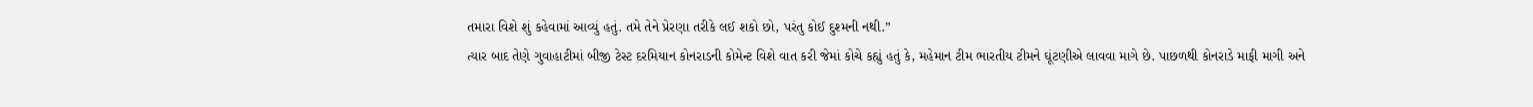તમારા વિશે શું કહેવામાં આવ્યું હતું. તમે તેને પ્રેરણા તરીકે લઈ શકો છો, પરંતુ કોઈ દુશ્મની નથી.”
ત્યાર બાદ તેણે ગુવાહાટીમાં બીજી ટેસ્ટ દરમિયાન કોનરાડની કોમેન્ટ વિશે વાત કરી જેમાં કોચે કહ્યું હતું કે, મહેમાન ટીમ ભારતીય ટીમને ઘૂંટણીએ લાવવા માગે છે. પાછળથી કોનરાડે માફી માગી અને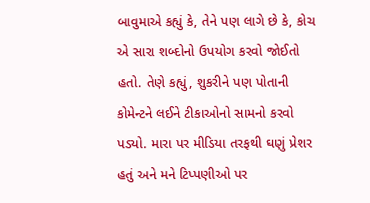બાવુમાએ કહ્યું કે, તેને પણ લાગે છે કે, કોચ એ સારા શબ્દોનો ઉપયોગ કરવો જોઈતો હતો. તેણે કહ્યું, શુકરીને પણ પોતાની કોમેન્ટને લઈને ટીકાઓનો સામનો કરવો પડ્યો. મારા પર મીડિયા તરફથી ઘણું પ્રેશર હતું અને મને ટિપ્પણીઓ પર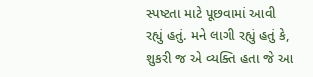સ્પષ્ટતા માટે પૂછવામાં આવી રહ્યું હતું. મને લાગી રહ્યું હતું કે, શુકરી જ એ વ્યક્તિ હતા જે આ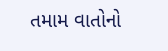તમામ વાતોનો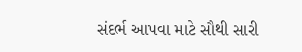સંદર્ભ આપવા માટે સૌથી સારી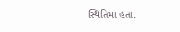સ્થિતિમા હતા.